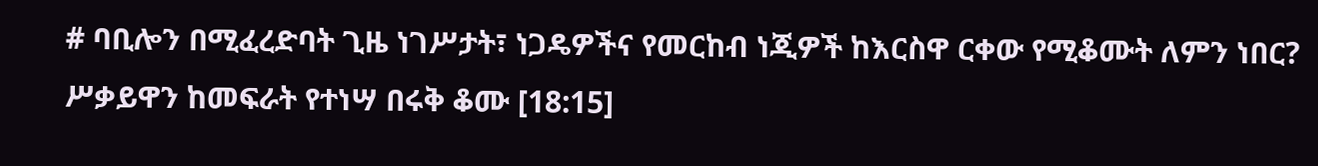# ባቢሎን በሚፈረድባት ጊዜ ነገሥታት፣ ነጋዴዎችና የመርከብ ነጂዎች ከእርስዋ ርቀው የሚቆሙት ለምን ነበር?
ሥቃይዋን ከመፍራት የተነሣ በሩቅ ቆሙ [18:15]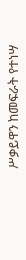ሥቃይዋን ከመፍራት የተነሣ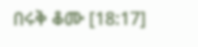በሩቅ ቆሙ [18:17]